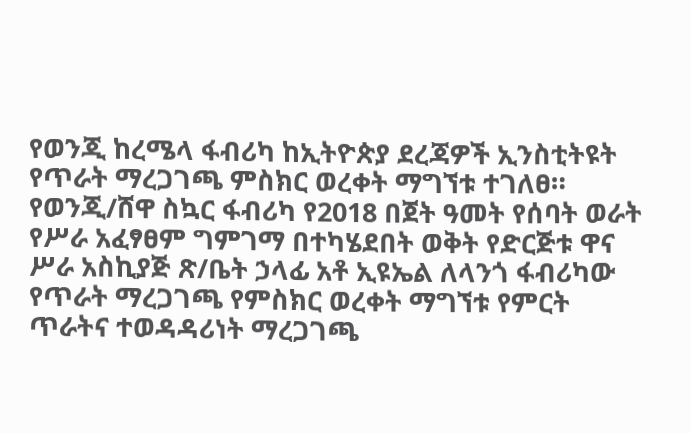የወንጂ ከረሜላ ፋብሪካ ከኢትዮጵያ ደረጃዎች ኢንስቲትዩት የጥራት ማረጋገጫ ምስክር ወረቀት ማግኘቱ ተገለፀ።
የወንጂ/ሸዋ ስኳር ፋብሪካ የ2018 በጀት ዓመት የሰባት ወራት የሥራ አፈፃፀም ግምገማ በተካሄደበት ወቅት የድርጅቱ ዋና ሥራ አስኪያጅ ጽ/ቤት ኃላፊ አቶ ኢዩኤል ለላንጎ ፋብሪካው የጥራት ማረጋገጫ የምስክር ወረቀት ማግኘቱ የምርት ጥራትና ተወዳዳሪነት ማረጋገጫ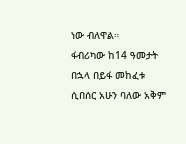ነው ብለዋል።
ፋብሪካው ከ14 ዓመታት በኋላ በይፋ መከፈቱ ሲበሰር አሁን ባለው አቅም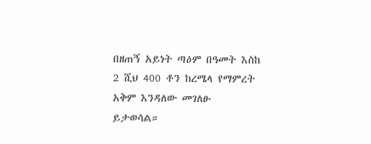በዘጠኝ አይነት ጣዕም በዓመት እስከ 2 ሺህ 400 ቶን ከረሜላ የማምረት አቅም እንዳለው መገለፁ ይታወሳል።